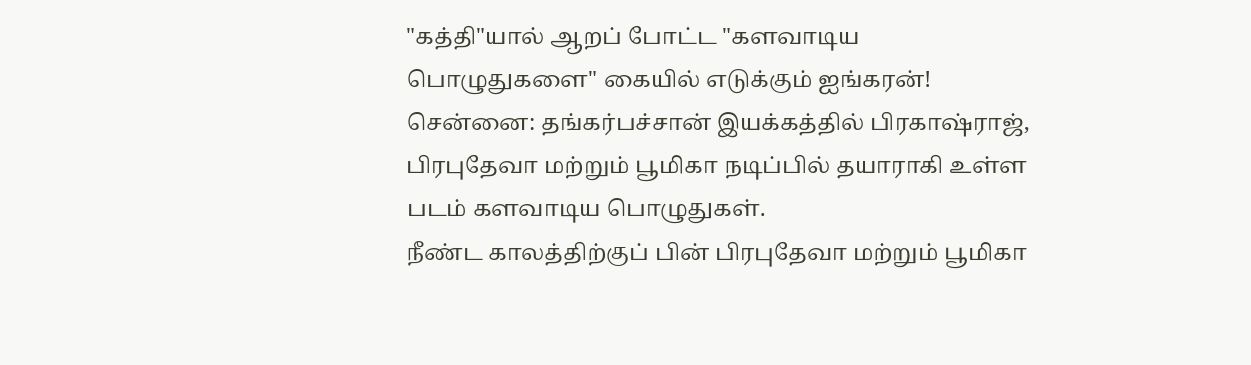"கத்தி"யால் ஆறப் போட்ட "களவாடிய பொழுதுகளை" கையில் எடுக்கும் ஐங்கரன்!
சென்னை: தங்கர்பச்சான் இயக்கத்தில் பிரகாஷ்ராஜ், பிரபுதேவா மற்றும் பூமிகா நடிப்பில் தயாராகி உள்ள படம் களவாடிய பொழுதுகள்.
நீண்ட காலத்திற்குப் பின் பிரபுதேவா மற்றும் பூமிகா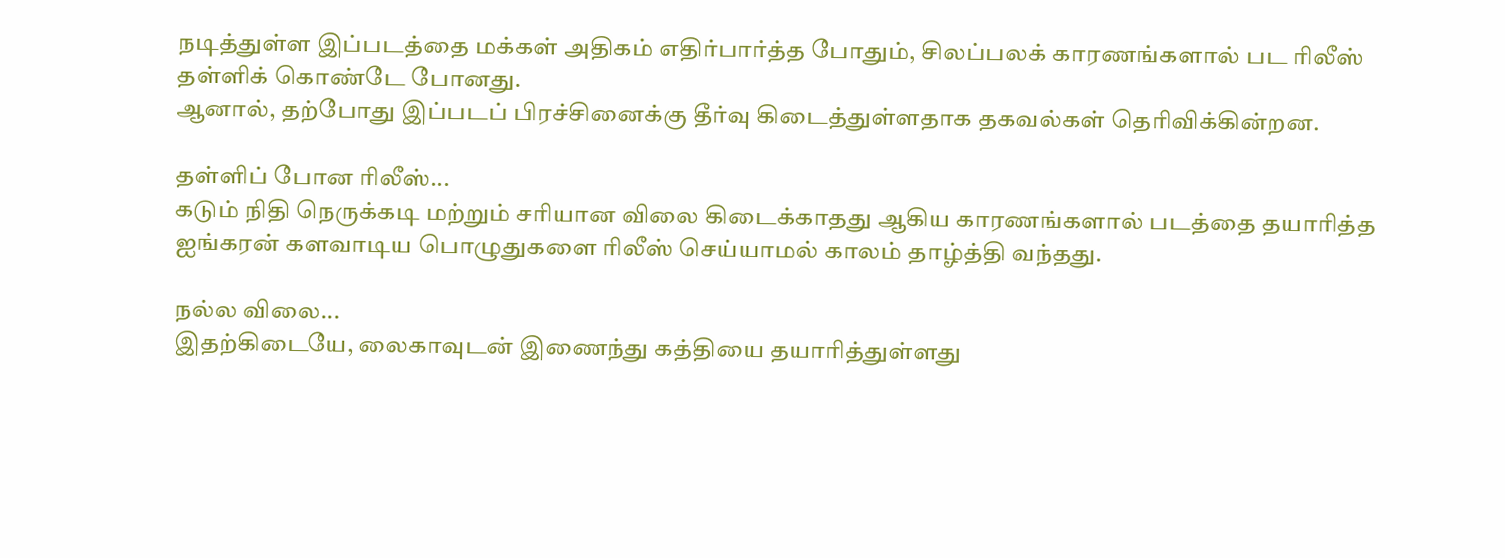நடித்துள்ள இப்படத்தை மக்கள் அதிகம் எதிர்பார்த்த போதும், சிலப்பலக் காரணங்களால் பட ரிலீஸ் தள்ளிக் கொண்டே போனது.
ஆனால், தற்போது இப்படப் பிரச்சினைக்கு தீர்வு கிடைத்துள்ளதாக தகவல்கள் தெரிவிக்கின்றன.

தள்ளிப் போன ரிலீஸ்...
கடும் நிதி நெருக்கடி மற்றும் சரியான விலை கிடைக்காதது ஆகிய காரணங்களால் படத்தை தயாரித்த ஐங்கரன் களவாடிய பொழுதுகளை ரிலீஸ் செய்யாமல் காலம் தாழ்த்தி வந்தது.

நல்ல விலை...
இதற்கிடையே, லைகாவுடன் இணைந்து கத்தியை தயாரித்துள்ளது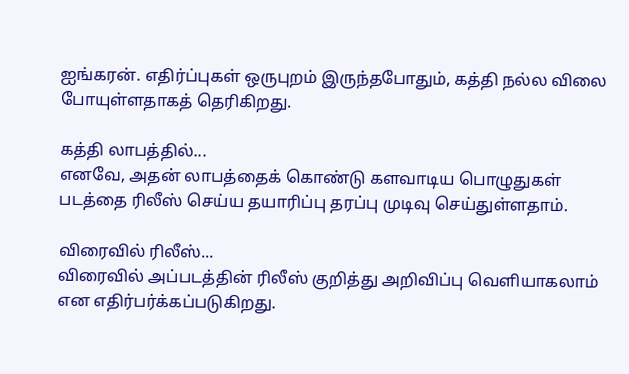ஐங்கரன். எதிர்ப்புகள் ஒருபுறம் இருந்தபோதும், கத்தி நல்ல விலை போயுள்ளதாகத் தெரிகிறது.

கத்தி லாபத்தில்...
எனவே, அதன் லாபத்தைக் கொண்டு களவாடிய பொழுதுகள் படத்தை ரிலீஸ் செய்ய தயாரிப்பு தரப்பு முடிவு செய்துள்ளதாம்.

விரைவில் ரிலீஸ்...
விரைவில் அப்படத்தின் ரிலீஸ் குறித்து அறிவிப்பு வெளியாகலாம் என எதிர்பர்க்கப்படுகிறது.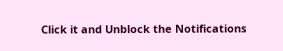Click it and Unblock the Notifications